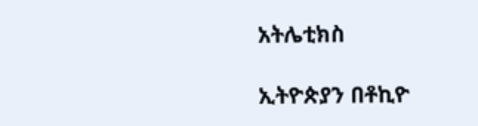አትሌቲክስ

ኢትዮጵያን በቶኪዮ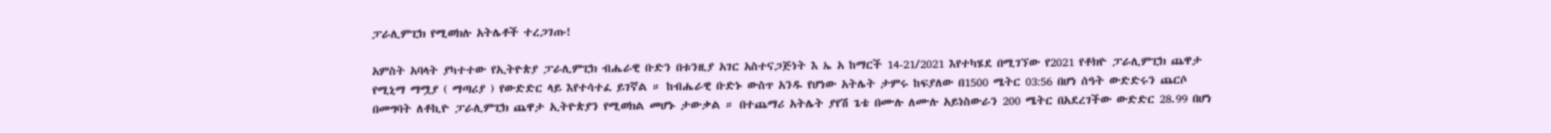ፓራሊምፒክ የሚወክሉ አትሌቶች ተረጋገጡ!

አምስት አባላት ያካተተው የኢትዮጵያ ፓራሊምፒክ ብሔራዊ ቡድን በቱንዚያ አገር አስተናጋጅነት እ ኤ አ ከማርች 14-21/2021 እየተካሄደ በሚገኘው የ2021 የቶክዮ ፓራሊምፒክ ጨዋታ የሚኒማ ማሟያ ( ማጣሪያ ) የውድድር ላይ እየተሳተፈ ይገኛል ። ከብሔራዊ ቡድኑ ውስጥ አንዱ የሆነው አትሌት ታምሩ ከፍያለው በ1500 ሜትር 03:56 በሆነ ሰዓት ውድድሩን ጨርሶ በመግባት ለቶኪዮ ፓራሊምፒክ ጨዋታ ኢትዮጵያን የሚወክል መሆኑ ታውቃል ። በተጨማሪ አትሌት ያየሽ ጌቴ በሙሉ ለሙሉ አይነስውራን 200 ሜትር በአደረገችው ውድድር 28.99 በሆነ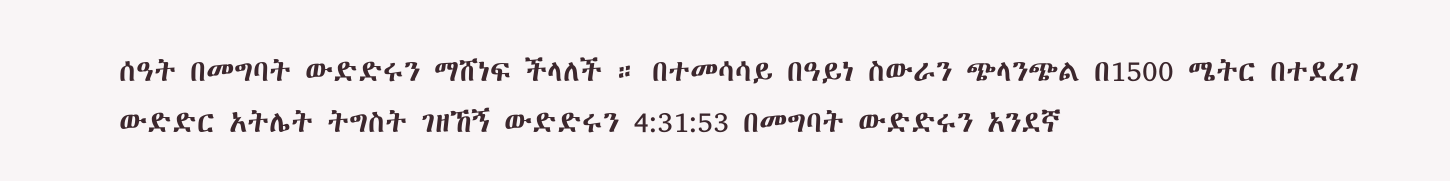ሰዓት በመግባት ውድድሩን ማሸነፍ ችላለች ። በተመሳሳይ በዓይነ ስውራን ጭላንጭል በ1500 ሜትር በተደረገ ውድድር አትሌት ትግስት ገዘኸኝ ውድድሩን 4:31:53 በመግባት ውድድሩን አንደኛ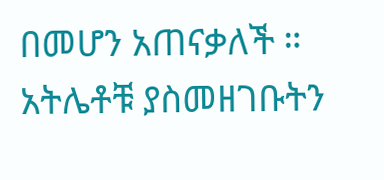በመሆን አጠናቃለች ። አትሌቶቹ ያስመዘገቡትን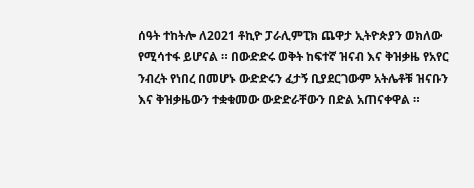ሰዓት ተከትሎ ለ2021 ቶኪዮ ፓራሊምፒክ ጨዋታ ኢትዮጵያን ወክለው የሚሳተፋ ይሆናል ። በውድድሩ ወቅት ከፍተኛ ዝናብ እና ቅዝቃዜ የአየር ንብረት የነበረ በመሆኑ ውድድሩን ፈታኝ ቢያደርገውም አትሌቶቹ ዝናቡን እና ቅዝቃዜውን ተቋቁመው ውድድራቸውን በድል አጠናቀዋል ።